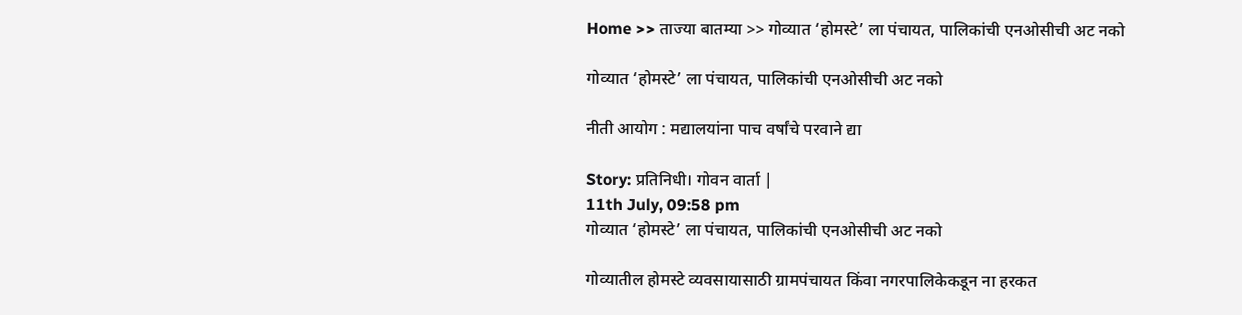Home >> ताज्या बातम्या >> गोव्यात ‘होमस्टे’ ला पंचायत, पालिकांची एनओसीची अट नको

गोव्यात ‘होमस्टे’ ला पंचायत, पालिकांची एनओसीची अट नको

नीती आयोग : मद्यालयांना पाच वर्षांचे परवाने द्या

Story: प्रतिनिधी। गोवन वार्ता |
11th July, 09:58 pm
गोव्यात ‘होमस्टे’ ला पंचायत, पालिकांची एनओसीची अट नको

गोव्यातील होमस्टे व्यवसायासाठी ग्रामपंचायत किंवा नगरपालिकेकडून ना हरकत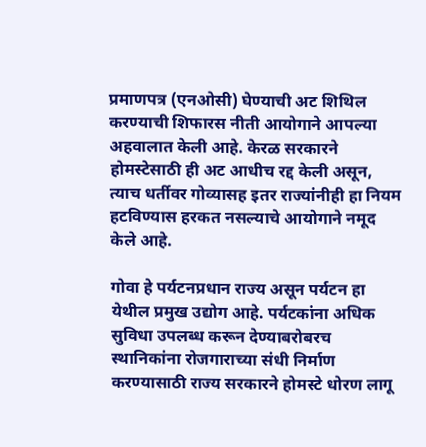प्रमाणपत्र (एनओसी) घेण्याची अट शिथिल करण्याची शिफारस नीती आयोगाने आपल्या अहवालात केली आहे. केरळ सरकारने होमस्टेसाठी ही अट आधीच रद्द केली असून, त्याच धर्तीवर गोव्यासह इतर राज्यांनीही हा नियम हटविण्यास हरकत नसल्याचे आयोगाने नमूद केले आहे.

गोवा हे पर्यटनप्रधान राज्य असून पर्यटन हा येथील प्रमुख उद्योग आहे. पर्यटकांना अधिक सुविधा उपलब्ध करून देण्याबरोबरच स्थानिकांना रोजगाराच्या संधी निर्माण करण्यासाठी राज्य सरकारने होमस्टे धोरण लागू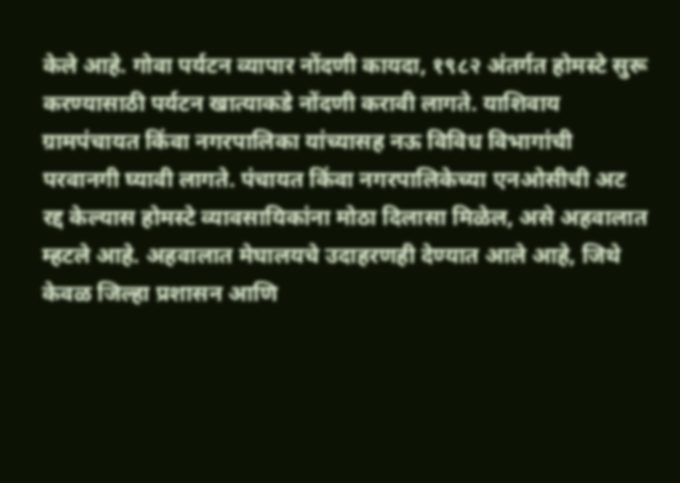केले आहे. गोवा पर्यटन व्यापार नोंदणी कायदा, १९८२ अंतर्गत होमस्टे सुरू करण्यासाठी पर्यटन खात्याकडे नोंदणी करावी लागते. याशिवाय ग्रामपंचायत किंवा नगरपालिका यांच्यासह नऊ विविध विभागांची परवानगी घ्यावी लागते. पंचायत किंवा नगरपालिकेच्या एनओसीची अट रद्द केल्यास होमस्टे व्यावसायिकांना मोठा दिलासा मिळेल, असे अहवालात म्हटले आहे. अहवालात मेघालयचे उदाहरणही देण्यात आले आहे, जिथे केवळ जिल्हा प्रशासन आणि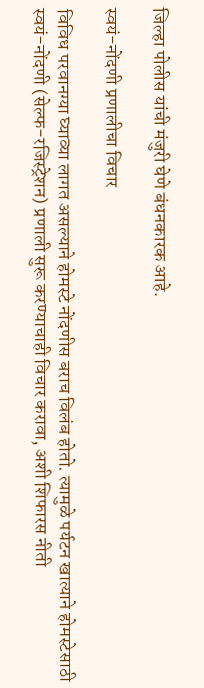जिल्हा पोलीस यांची मंजुरी घेणे बंधनकारक आहे.

स्वयं-नोंदणी प्रणालीचा विचार

विविध परवानग्या घ्याव्या लागत असल्याने होमस्टे नोंदणीस बराच विलंब होतो. त्यामुळे पर्यटन खात्याने होमस्टेसाठी स्वयं-नोंदणी (सेल्फ-रजिस्ट्रेशन) प्रणाली सुरू करण्याचाही विचार करावा, अशी शिफारस नीती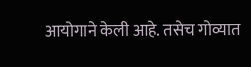आयोगाने केली आहे. तसेच गोव्यात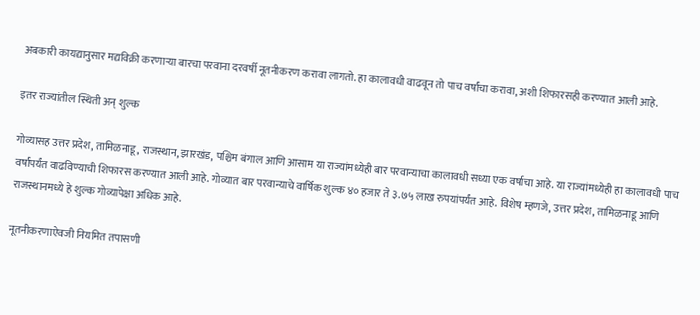अबकारी कायद्यानुसार मद्यविक्री करणाऱ्या बारचा परवाना दरवर्षी नूतनीकरण करावा लागतो. हा कालावधी वाढवून तो पाच वर्षांचा करावा, अशी शिफारसही करण्यात आली आहे.

इतर राज्यांतील स्थिती अन् शुल्क

गोव्यासह उत्तर प्रदेश, तामिळनाडू, राजस्थान, झारखंड, पश्चिम बंगाल आणि आसाम या राज्यांमध्येही बार परवान्याचा कालावधी सध्या एक वर्षाचा आहे. या राज्यांमध्येही हा कालावधी पाच वर्षांपर्यंत वाढविण्याची शिफारस करण्यात आली आहे. गोव्यात बार परवान्याचे वार्षिक शुल्क ४० हजार ते ३.७५ लाख रुपयांपर्यंत आहे. विशेष म्हणजे, उत्तर प्रदेश, तामिळनाडू आणि राजस्थानमध्ये हे शुल्क गोव्यापेक्षा अधिक आहे.

नूतनीकरणाऐवजी नियमित तपासणी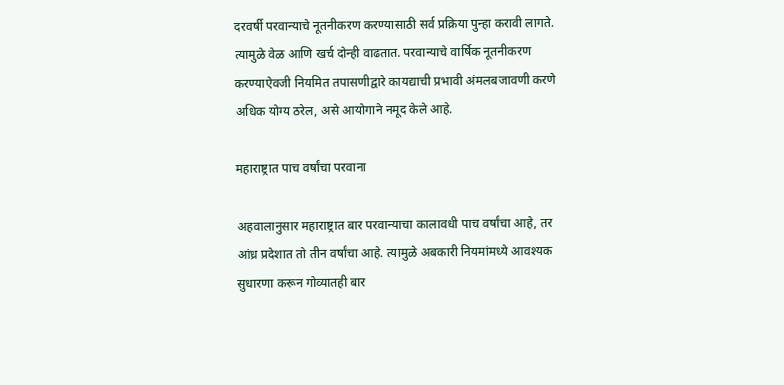दरवर्षी परवान्याचे नूतनीकरण करण्यासाठी सर्व प्रक्रिया पुन्हा करावी लागते. त्यामुळे वेळ आणि खर्च दोन्ही वाढतात. परवान्याचे वार्षिक नूतनीकरण करण्याऐवजी नियमित तपासणीद्वारे कायद्याची प्रभावी अंमलबजावणी करणे अधिक योग्य ठरेल, असे आयोगाने नमूद केले आहे.

महाराष्ट्रात पाच वर्षांचा परवाना

अहवालानुसार महाराष्ट्रात बार परवान्याचा कालावधी पाच वर्षांचा आहे, तर आंध्र प्रदेशात तो तीन वर्षांचा आहे. त्यामुळे अबकारी नियमांमध्ये आवश्यक सुधारणा करून गोव्यातही बार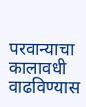परवान्याचा कालावधी वाढविण्यास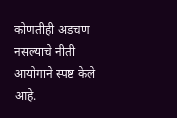कोणतीही अडचण नसल्याचे नीती आयोगाने स्पष्ट केले आहे.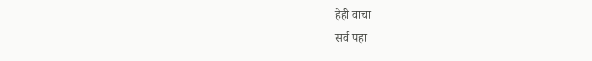हेही वाचा
सर्व पहा